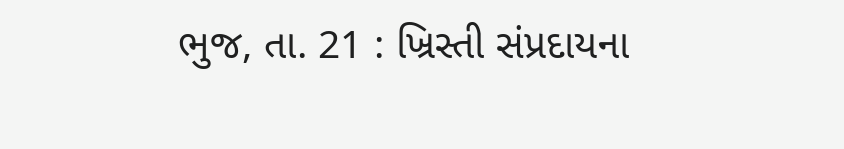ભુજ, તા. 21 : ખ્રિસ્તી સંપ્રદાયના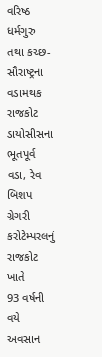વરિષ્ઠ
ધર્મગુરુ તથા કચ્છ-સૌરાષ્ટ્રના વડામથક રાજકોટ ડાયોસીસના ભૂતપૂર્વ વડા, રેવ બિશપ ગ્રેગરી કરોટેમ્પરલનું રાજકોટ ખાતે
93 વર્ષની વયે અવસાન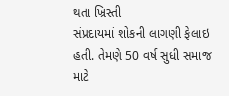થતા ખ્રિસ્તી
સંપ્રદાયમાં શોકની લાગણી ફેલાઇ હતી. તેમણે 50 વર્ષ સુધી સમાજ માટે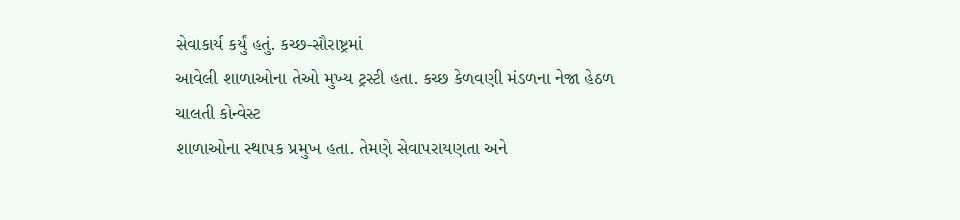સેવાકાર્ય કર્યું હતું. કચ્છ-સૌરાષ્ટ્રમાં
આવેલી શાળાઓના તેઓ મુખ્ય ટ્રસ્ટી હતા. કચ્છ કેળવણી મંડળના નેજા હેઠળ ચાલતી કોન્વેસ્ટ
શાળાઓના સ્થાપક પ્રમુખ હતા. તેમણે સેવાપરાયણતા અને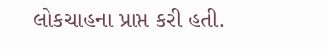લોકચાહના પ્રાપ્ત કરી હતી.